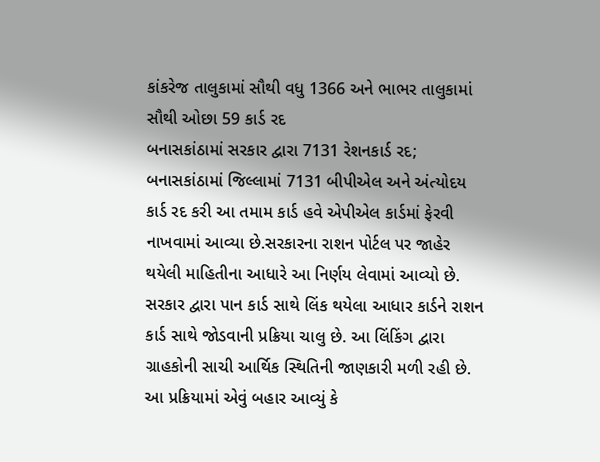કાંકરેજ તાલુકામાં સૌથી વધુ 1366 અને ભાભર તાલુકામાં સૌથી ઓછા 59 કાર્ડ રદ
બનાસકાંઠામાં સરકાર દ્વારા 7131 રેશનકાર્ડ રદ; બનાસકાંઠામાં જિલ્લામાં 7131 બીપીએલ અને અંત્યોદય કાર્ડ રદ કરી આ તમામ કાર્ડ હવે એપીએલ કાર્ડમાં ફેરવી નાખવામાં આવ્યા છે.સરકારના રાશન પોર્ટલ પર જાહેર થયેલી માહિતીના આધારે આ નિર્ણય લેવામાં આવ્યો છે. સરકાર દ્વારા પાન કાર્ડ સાથે લિંક થયેલા આધાર કાર્ડને રાશન કાર્ડ સાથે જોડવાની પ્રક્રિયા ચાલુ છે. આ લિંકિંગ દ્વારા ગ્રાહકોની સાચી આર્થિક સ્થિતિની જાણકારી મળી રહી છે.
આ પ્રક્રિયામાં એવું બહાર આવ્યું કે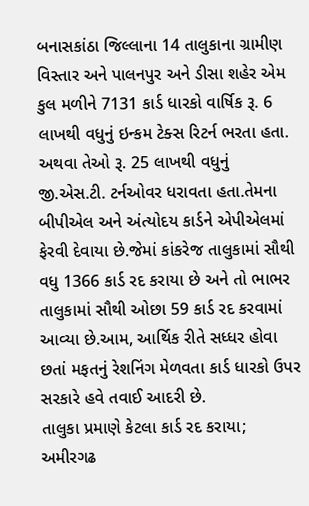બનાસકાંઠા જિલ્લાના 14 તાલુકાના ગ્રામીણ વિસ્તાર અને પાલનપુર અને ડીસા શહેર એમ કુલ મળીને 7131 કાર્ડ ધારકો વાર્ષિક રૂ. 6 લાખથી વધુનું ઇન્કમ ટેક્સ રિટર્ન ભરતા હતા. અથવા તેઓ રૂ. 25 લાખથી વધુનું જી.એસ.ટી. ટર્નઓવર ધરાવતા હતા.તેમના બીપીએલ અને અંત્યોદય કાર્ડને એપીએલમાં ફેરવી દેવાયા છે.જેમાં કાંકરેજ તાલુકામાં સૌથી વધુ 1366 કાર્ડ રદ કરાયા છે અને તો ભાભર તાલુકામાં સૌથી ઓછા 59 કાર્ડ રદ કરવામાં આવ્યા છે.આમ, આર્થિક રીતે સધ્ધર હોવા છતાં મફતનું રેશનિંગ મેળવતા કાર્ડ ધારકો ઉપર સરકારે હવે તવાઈ આદરી છે.
તાલુકા પ્રમાણે કેટલા કાર્ડ રદ કરાયા; અમીરગઢ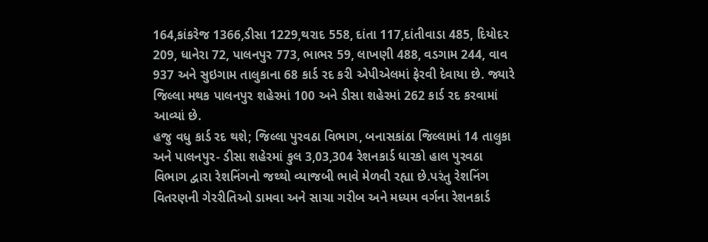164,કાંકરેજ 1366,ડીસા 1229,થરાદ 558, દાંતા 117,દાંતીવાડા 485, દિયોદર 209, ધાનેરા 72, પાલનપુર 773, ભાભર 59, લાખણી 488, વડગામ 244, વાવ 937 અને સુઇગામ તાલુકાના 68 કાર્ડ રદ કરી એપીએલમાં ફેરવી દેવાયા છે. જ્યારે જિલ્લા મથક પાલનપુર શહેરમાં 100 અને ડીસા શહેરમાં 262 કાર્ડ રદ કરવામાં આવ્યાં છે.
હજુ વધુ કાર્ડ રદ થશે; જિલ્લા પુરવઠા વિભાગ, બનાસકાંઠા જિલ્લામાં 14 તાલુકા અને પાલનપુર- ડીસા શહેરમાં કુલ 3,03,304 રેશનકાર્ડ ધારકો હાલ પુરવઠા વિભાગ દ્વારા રેશનિંગનો જથ્થો વ્યાજબી ભાવે મેળવી રહ્યા છે.પરંતુ રેશનિંગ વિતરણની ગેરરીતિઓ ડામવા અને સાચા ગરીબ અને મધ્યમ વર્ગના રેશનકાર્ડ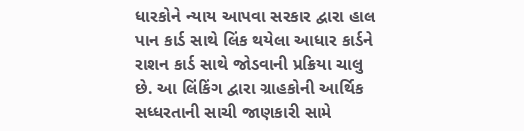ધારકોને ન્યાય આપવા સરકાર દ્વારા હાલ પાન કાર્ડ સાથે લિંક થયેલા આધાર કાર્ડને રાશન કાર્ડ સાથે જોડવાની પ્રક્રિયા ચાલુ છે. આ લિંકિંગ દ્વારા ગ્રાહકોની આર્થિક સધ્ધરતાની સાચી જાણકારી સામે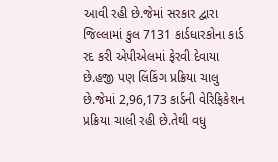આવી રહી છે.જેમાં સરકાર દ્વારા જિલ્લામાં કુલ 7131 કાર્ડધારકોના કાર્ડ રદ કરી એપીએલમાં ફેરવી દેવાયા છે.હજી પણ લિંકિંગ પ્રક્રિયા ચાલુ છે.જેમાં 2,96,173 કાર્ડની વેરિફિકેશન પ્રક્રિયા ચાલી રહી છે.તેથી વધુ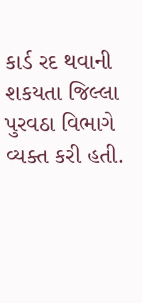કાર્ડ રદ થવાની શકયતા જિલ્લા પુરવઠા વિભાગે વ્યક્ત કરી હતી.